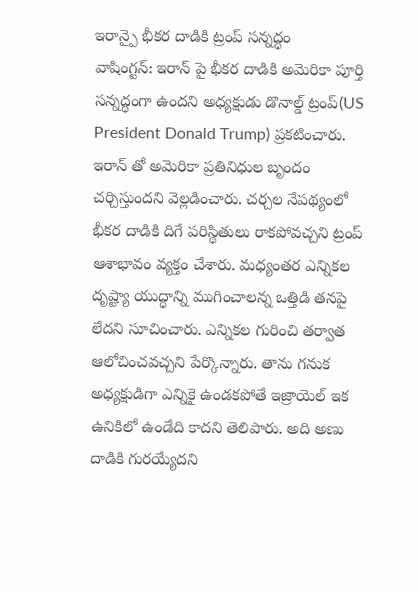ఇరాన్పై భీకర దాడికి ట్రంప్ సన్నద్ధం
వాషింగ్టన్: ఇరాన్ పై భీకర దాడికి అమెరికా పూర్తి సన్నద్ధంగా ఉందని అధ్యక్షుడు డొనాల్డ్ ట్రంప్(US President Donald Trump) ప్రకటించారు. ఇరాన్ తో అమెరికా ప్రతినిధుల బృందం చర్చిస్తుందని వెల్లడించారు. చర్చల నేపథ్యంలో భీకర దాడికి దిగే పరిస్థితులు రాకపోవచ్చని ట్రంప్ ఆశాభావం వ్యక్తం చేశారు. మధ్యంతర ఎన్నికల దృష్ట్యా యుద్ధాన్ని ముగించాలన్న ఒత్తిడి తనపై లేదని సూచించారు. ఎన్నికల గురించి తర్వాత ఆలోచించవచ్చని పేర్కొన్నారు. తాను గనుక అధ్యక్షుడిగా ఎన్నికై ఉండకపోతే ఇజ్రాయెల్ ఇక ఉనికిలో ఉండేది కాదని తెలిపారు. అది అణు దాడికి గురయ్యేదని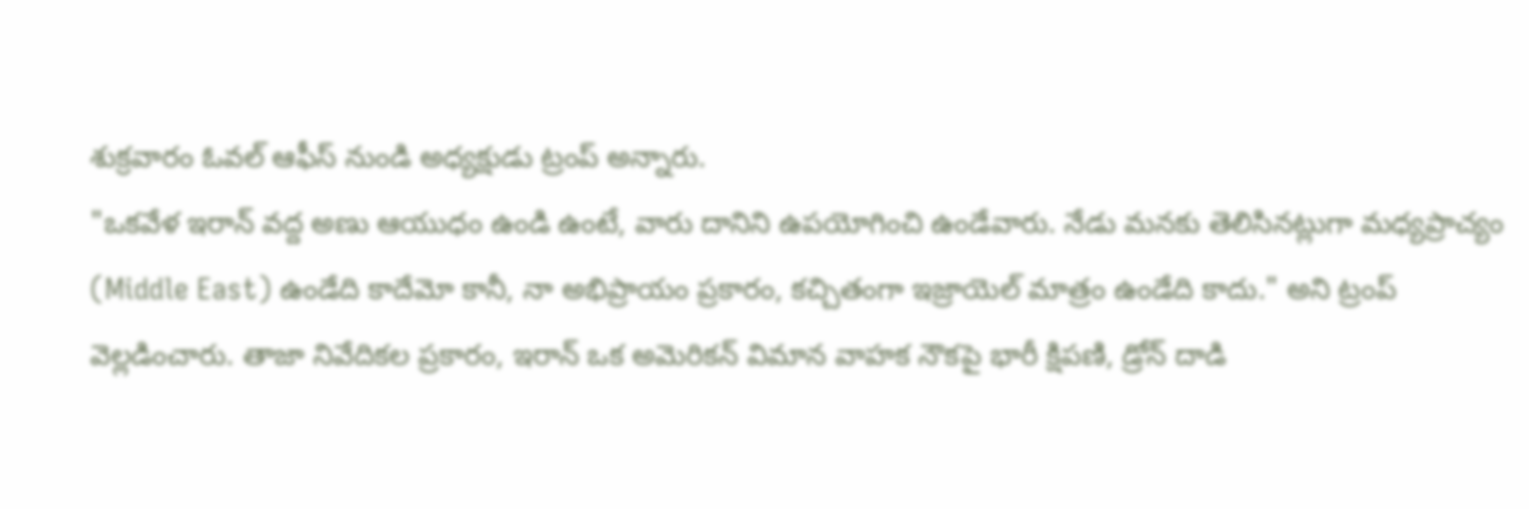శుక్రవారం ఓవల్ ఆఫీస్ నుండి అధ్యక్షుడు ట్రంప్ అన్నారు.
"ఒకవేళ ఇరాన్ వద్ద అణు ఆయుధం ఉండి ఉంటే, వారు దానిని ఉపయోగించి ఉండేవారు. నేడు మనకు తెలిసినట్లుగా మధ్యప్రాచ్యం (Middle East) ఉండేది కాదేమో కానీ, నా అభిప్రాయం ప్రకారం, కచ్చితంగా ఇజ్రాయెల్ మాత్రం ఉండేది కాదు." అని ట్రంప్ వెల్లడించారు. తాజా నివేదికల ప్రకారం, ఇరాన్ ఒక అమెరికన్ విమాన వాహక నౌకపై భారీ క్షిపణి, డ్రోన్ దాడి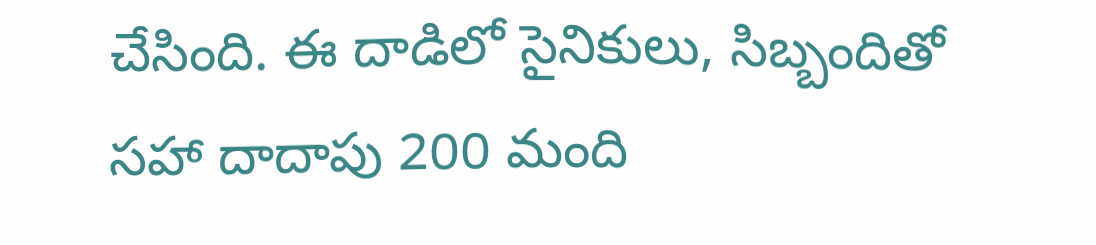చేసింది. ఈ దాడిలో సైనికులు, సిబ్బందితో సహా దాదాపు 200 మంది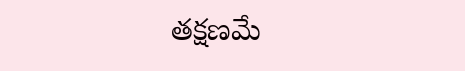తక్షణమే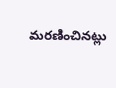మరణించినట్లు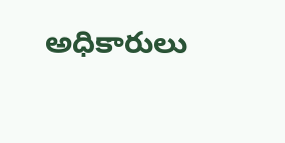అధికారులు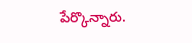పేర్కొన్నారు.